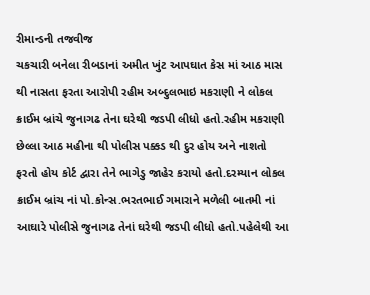રીમાન્ડની તજવીજ
ચકચારી બનેલા રીબડાનાં અમીત ખુંટ આપઘાત કેસ માં આઠ માસ થી નાસતા ફરતા આરોપી રહીમ અબ્દુલભાઇ મકરાણી ને લોકલ ક્રાઈમ બ્રાંચે જુનાગઢ તેના ઘરેથી જડપી લીધો હતો.રહીમ મકરાણી છેલ્લા આઠ મહીના થી પોલીસ પક્કડ થી દુર હોય અને નાશતો ફરતો હોય કોર્ટ દ્વારા તેને ભાગેડુ જાહેર કરાયો હતો.દરમ્યાન લોકલ ક્રાઈમ બ્રાંચ નાં પો.કોન્સ.ભરતભાઈ ગમારાને મળેલી બાતમી નાં આઘારે પોલીસે જુનાગઢ તેનાં ઘરેથી જડપી લીધો હતો.પહેલેથી આ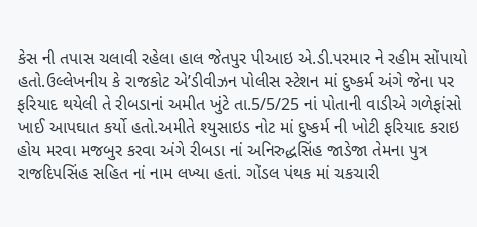કેસ ની તપાસ ચલાવી રહેલા હાલ જેતપુર પીઆઇ એ.ડી.પરમાર ને રહીમ સોંપાયો હતો.ઉલ્લેખનીય કે રાજકોટ એ’ડીવીઝન પોલીસ સ્ટેશન માં દુષ્કર્મ અંગે જેના પર ફરિયાદ થયેલી તે રીબડાનાં અમીત ખુંટે તા.5/5/25 નાં પોતાની વાડીએ ગળેફાંસો ખાઈ આપઘાત કર્યો હતો.અમીતે શ્યુસાઇડ નોટ માં દુષ્કર્મ ની ખોટી ફરિયાદ કરાઇ હોય મરવા મજબુર કરવા અંગે રીબડા નાં અનિરુદ્ધસિંહ જાડેજા તેમના પુત્ર રાજદિપસિંહ સહિત નાં નામ લખ્યા હતાં. ગોંડલ પંથક માં ચકચારી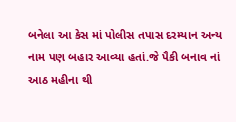બનેલા આ કેસ માં પોલીસ તપાસ દરમ્યાન અન્ય નામ પણ બહાર આવ્યા હતાં.જે પૈકી બનાવ નાં આઠ મહીના થી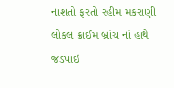નાશતો ફરતો રહીમ મકરાણી લોકલ ક્રાઈમ બ્રાંચ નાં હાથે જડપાઇ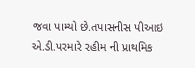જવા પામ્યો છે.તપાસનીસ પીઆઇ એ.ડી.પરમારે રહીમ ની પ્રાથમિક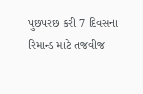પુછપરછ કરી 7 દિવસના રિમાન્ડ માટે તજવીજ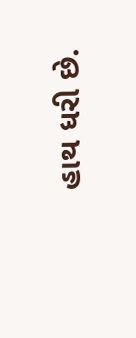હાથ ધરી છે.